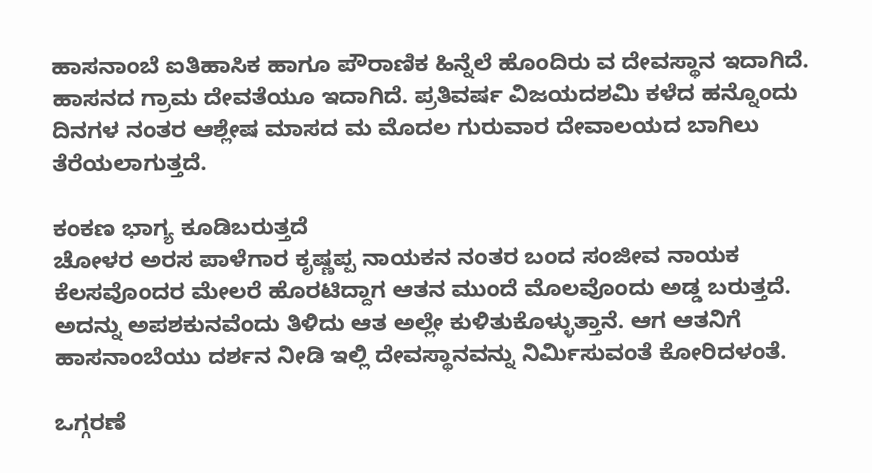ಹಾಸನಾಂಬೆ ಐತಿಹಾಸಿಕ ಹಾಗೂ ಪೌರಾಣಿಕ ಹಿನ್ನೆಲೆ ಹೊಂದಿರು ವ ದೇವಸ್ಥಾನ ಇದಾಗಿದೆ. ಹಾಸನದ ಗ್ರಾಮ ದೇವತೆಯೂ ಇದಾಗಿದೆ. ಪ್ರತಿವರ್ಷ ವಿಜಯದಶಮಿ ಕಳೆದ ಹನ್ನೊಂದು ದಿನಗಳ ನಂತರ ಆಶ್ಲೇಷ ಮಾಸದ ಮ ಮೊದಲ ಗುರುವಾರ ದೇವಾಲಯದ ಬಾಗಿಲು ತೆರೆಯಲಾಗುತ್ತದೆ.

ಕಂಕಣ ಭಾಗ್ಯ ಕೂಡಿಬರುತ್ತದೆ
ಚೋಳರ ಅರಸ ಪಾಳೆಗಾರ ಕೃಷ್ಣಪ್ಪ ನಾಯಕನ ನಂತರ ಬಂದ ಸಂಜೀವ ನಾಯಕ ಕೆಲಸವೊಂದರ ಮೇಲರೆ ಹೊರಟಿದ್ದಾಗ ಆತನ ಮುಂದೆ ಮೊಲವೊಂದು ಅಡ್ಡ ಬರುತ್ತದೆ. ಅದನ್ನು ಅಪಶಕುನವೆಂದು ತಿಳಿದು ಆತ ಅಲ್ಲೇ ಕುಳಿತುಕೊಳ್ಳುತ್ತಾನೆ. ಆಗ ಆತನಿಗೆ ಹಾಸನಾಂಬೆಯು ದರ್ಶನ ನೀಡಿ ಇಲ್ಲಿ ದೇವಸ್ಥಾನವನ್ನು ನಿರ್ಮಿಸುವಂತೆ ಕೋರಿದಳಂತೆ.

ಒಗ್ಗರಣೆ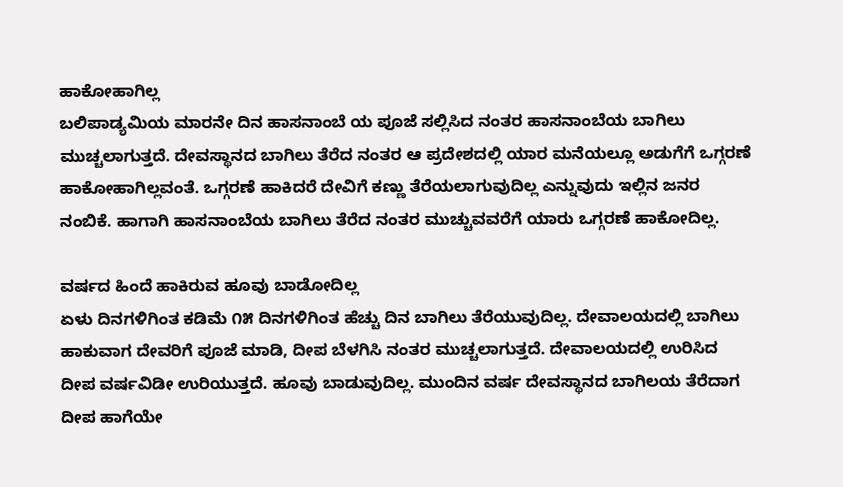ಹಾಕೋಹಾಗಿಲ್ಲ
ಬಲಿಪಾಡ್ಯಮಿಯ ಮಾರನೇ ದಿನ ಹಾಸನಾಂಬೆ ಯ ಪೂಜೆ ಸಲ್ಲಿಸಿದ ನಂತರ ಹಾಸನಾಂಬೆಯ ಬಾಗಿಲು ಮುಚ್ಚಲಾಗುತ್ತದೆ. ದೇವಸ್ಥಾನದ ಬಾಗಿಲು ತೆರೆದ ನಂತರ ಆ ಪ್ರದೇಶದಲ್ಲಿ ಯಾರ ಮನೆಯಲ್ಲೂ ಅಡುಗೆಗೆ ಒಗ್ಗರಣೆ ಹಾಕೋಹಾಗಿಲ್ಲವಂತೆ. ಒಗ್ಗರಣೆ ಹಾಕಿದರೆ ದೇವಿಗೆ ಕಣ್ಣು ತೆರೆಯಲಾಗುವುದಿಲ್ಲ ಎನ್ನುವುದು ಇಲ್ಲಿನ ಜನರ ನಂಬಿಕೆ. ಹಾಗಾಗಿ ಹಾಸನಾಂಬೆಯ ಬಾಗಿಲು ತೆರೆದ ನಂತರ ಮುಚ್ಚುವವರೆಗೆ ಯಾರು ಒಗ್ಗರಣೆ ಹಾಕೋದಿಲ್ಲ.

ವರ್ಷದ ಹಿಂದೆ ಹಾಕಿರುವ ಹೂವು ಬಾಡೋದಿಲ್ಲ
ಏಳು ದಿನಗಳಿಗಿಂತ ಕಡಿಮೆ ೧೫ ದಿನಗಳಿಗಿಂತ ಹೆಚ್ಚು ದಿನ ಬಾಗಿಲು ತೆರೆಯುವುದಿಲ್ಲ. ದೇವಾಲಯದಲ್ಲಿ ಬಾಗಿಲು ಹಾಕುವಾಗ ದೇವರಿಗೆ ಪೂಜೆ ಮಾಡಿ, ದೀಪ ಬೆಳಗಿಸಿ ನಂತರ ಮುಚ್ಚಲಾಗುತ್ತದೆ. ದೇವಾಲಯದಲ್ಲಿ ಉರಿಸಿದ ದೀಪ ವರ್ಷವಿಡೀ ಉರಿಯುತ್ತದೆ. ಹೂವು ಬಾಡುವುದಿಲ್ಲ. ಮುಂದಿನ ವರ್ಷ ದೇವಸ್ಥಾನದ ಬಾಗಿಲಯ ತೆರೆದಾಗ ದೀಪ ಹಾಗೆಯೇ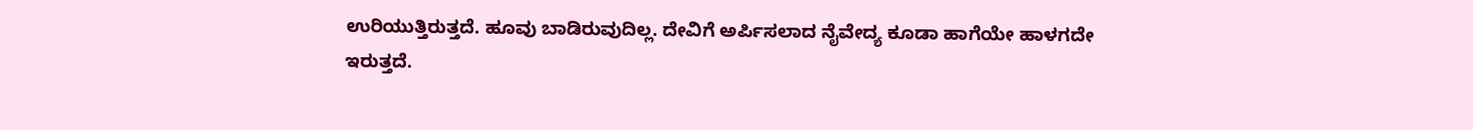ಉರಿಯುತ್ತಿರುತ್ತದೆ. ಹೂವು ಬಾಡಿರುವುದಿಲ್ಲ. ದೇವಿಗೆ ಅರ್ಪಿಸಲಾದ ನೈವೇದ್ಯ ಕೂಡಾ ಹಾಗೆಯೇ ಹಾಳಗದೇ ಇರುತ್ತದೆ.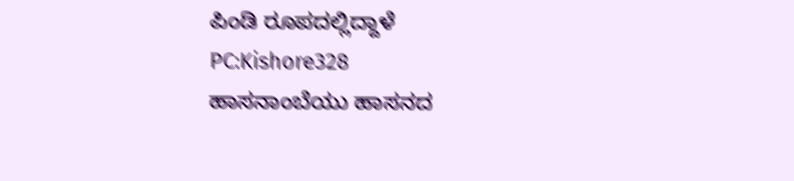ಪಿಂಡಿ ರೂಪದಲ್ಲಿದ್ದಾಳೆ
PC:Kishore328
ಹಾಸನಾಂಬೆಯು ಹಾಸನದ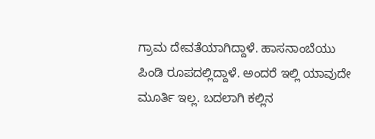ಗ್ರಾಮ ದೇವತೆಯಾಗಿದ್ದಾಳೆ. ಹಾಸನಾಂಬೆಯು ಪಿಂಡಿ ರೂಪದಲ್ಲಿದ್ದಾಳೆ. ಅಂದರೆ ಇಲ್ಲಿ ಯಾವುದೇ ಮೂರ್ತಿ ಇಲ್ಲ. ಬದಲಾಗಿ ಕಲ್ಲಿನ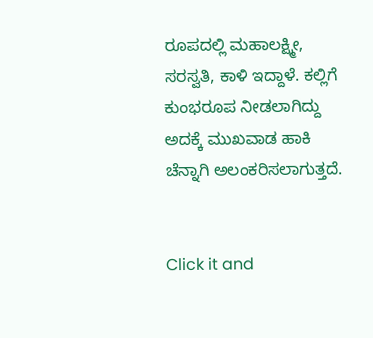ರೂಪದಲ್ಲಿ ಮಹಾಲಕ್ಷ್ಮೀ, ಸರಸ್ವತಿ, ಕಾಳಿ ಇದ್ದಾಳೆ. ಕಲ್ಲಿಗೆ ಕುಂಭರೂಪ ನೀಡಲಾಗಿದ್ದು ಅದಕ್ಕೆ ಮುಖವಾಡ ಹಾಕಿ ಚೆನ್ನಾಗಿ ಅಲಂಕರಿಸಲಾಗುತ್ತದೆ.


Click it and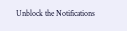Unblock the Notifications